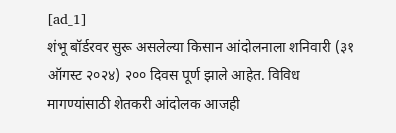[ad_1]
शंभू बॉर्डरवर सुरू असलेल्या किसान आंदोलनाला शनिवारी (३१ ऑगस्ट २०२४) २०० दिवस पूर्ण झाले आहेत. विविध मागण्यांसाठी शेतकरी आंदोलक आजही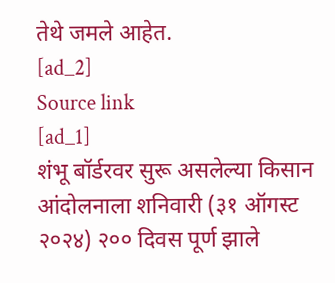तेथे जमले आहेत.
[ad_2]
Source link
[ad_1]
शंभू बॉर्डरवर सुरू असलेल्या किसान आंदोलनाला शनिवारी (३१ ऑगस्ट २०२४) २०० दिवस पूर्ण झाले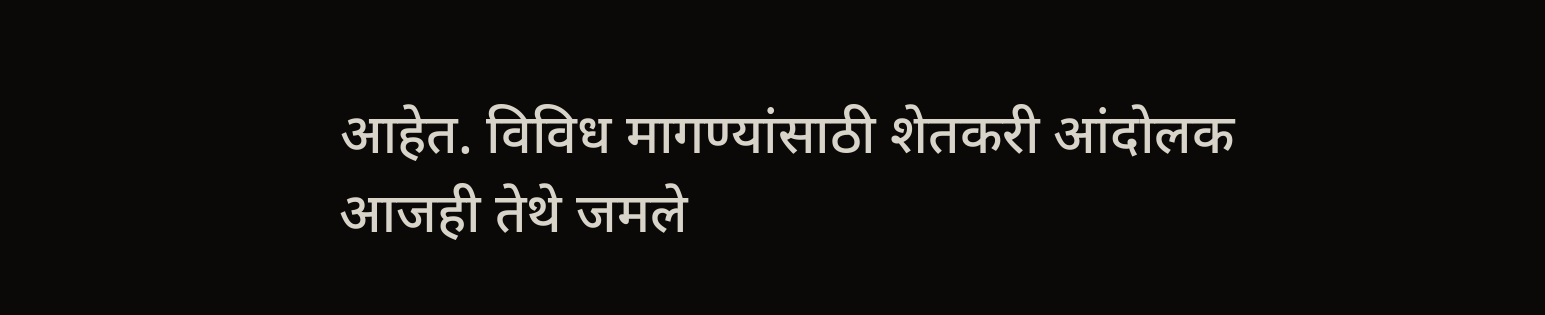आहेत. विविध मागण्यांसाठी शेतकरी आंदोलक आजही तेथे जमले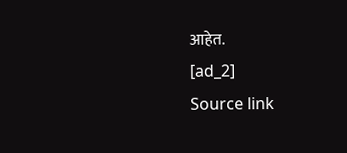आहेत.
[ad_2]
Source link